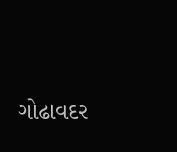ગોઢાવદર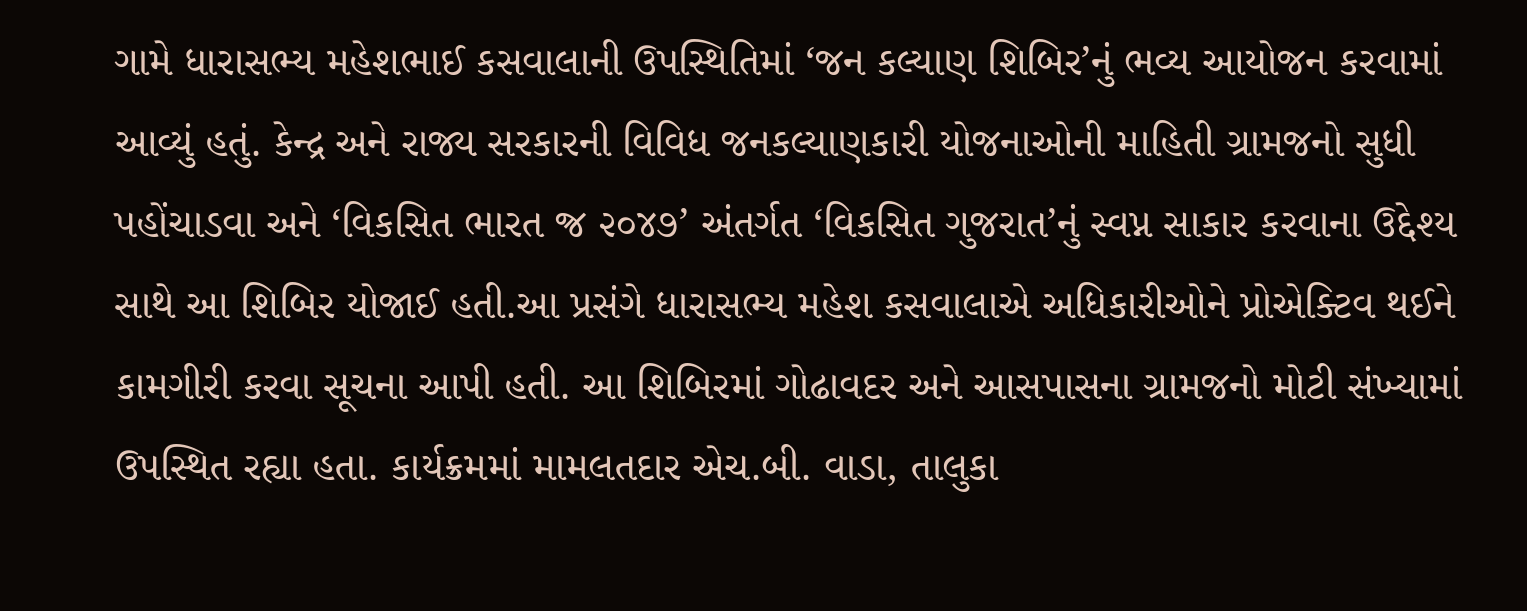ગામે ધારાસભ્ય મહેશભાઈ કસવાલાની ઉપસ્થિતિમાં ‘જન કલ્યાણ શિબિર’નું ભવ્ય આયોજન કરવામાં આવ્યું હતું. કેન્દ્ર અને રાજ્ય સરકારની વિવિધ જનકલ્યાણકારી યોજનાઓની માહિતી ગ્રામજનો સુધી પહોંચાડવા અને ‘વિકસિત ભારત જ્ર ૨૦૪૭’ અંતર્ગત ‘વિકસિત ગુજરાત’નું સ્વપ્ન સાકાર કરવાના ઉદ્દેશ્ય સાથે આ શિબિર યોજાઈ હતી.આ પ્રસંગે ધારાસભ્ય મહેશ કસવાલાએ અધિકારીઓને પ્રોએક્ટિવ થઈને કામગીરી કરવા સૂચના આપી હતી. આ શિબિરમાં ગોઢાવદર અને આસપાસના ગ્રામજનો મોટી સંખ્યામાં ઉપસ્થિત રહ્યા હતા. કાર્યક્રમમાં મામલતદાર એચ.બી. વાડા, તાલુકા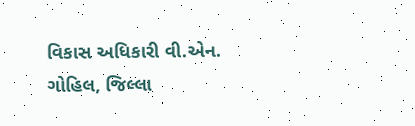વિકાસ અધિકારી વી.એન. ગોહિલ, જિલ્લા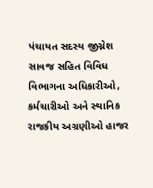પંચાયત સદસ્ય જીગ્નેશ સાવજ સહિત વિવિધ વિભાગના અધિકારીઓ, કર્મચારીઓ અને સ્થાનિક રાજકીય અગ્રણીઓ હાજર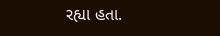રહ્યા હતા.